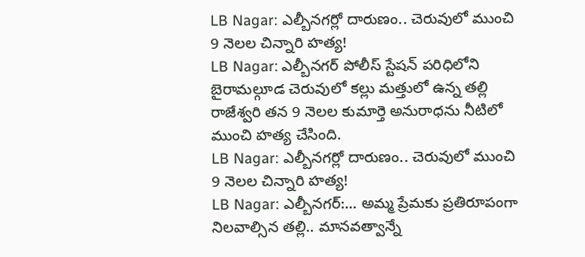LB Nagar: ఎల్బీనగర్లో దారుణం.. చెరువులో ముంచి 9 నెలల చిన్నారి హత్య!
LB Nagar: ఎల్బీనగర్ పోలీస్ స్టేషన్ పరిధిలోని బైరామల్గూడ చెరువులో కల్లు మత్తులో ఉన్న తల్లి రాజేశ్వరి తన 9 నెలల కుమార్తె అనురాధను నీటిలో ముంచి హత్య చేసింది.
LB Nagar: ఎల్బీనగర్లో దారుణం.. చెరువులో ముంచి 9 నెలల చిన్నారి హత్య!
LB Nagar: ఎల్బీనగర్:... అమ్మ ప్రేమకు ప్రతిరూపంగా నిలవాల్సిన తల్లి.. మానవత్వాన్నే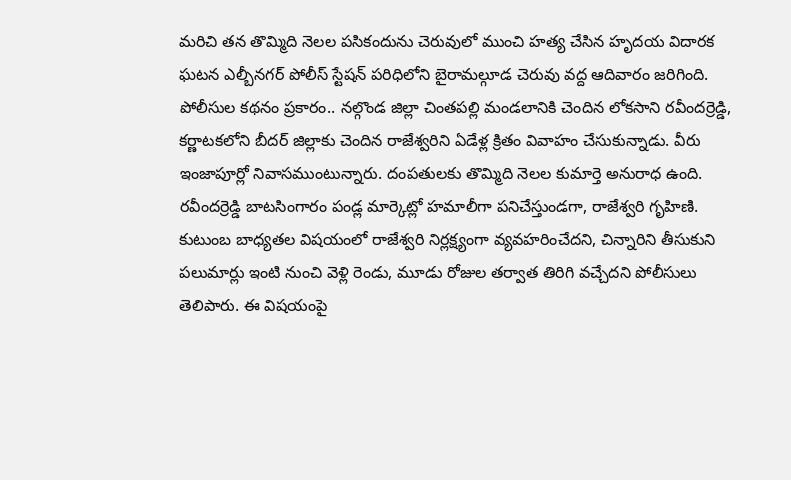మరిచి తన తొమ్మిది నెలల పసికందును చెరువులో ముంచి హత్య చేసిన హృదయ విదారక ఘటన ఎల్బీనగర్ పోలీస్ స్టేషన్ పరిధిలోని బైరామల్గూడ చెరువు వద్ద ఆదివారం జరిగింది.
పోలీసుల కథనం ప్రకారం.. నల్గొండ జిల్లా చింతపల్లి మండలానికి చెందిన లోకసాని రవీందర్రెడ్డి, కర్ణాటకలోని బీదర్ జిల్లాకు చెందిన రాజేశ్వరిని ఏడేళ్ల క్రితం వివాహం చేసుకున్నాడు. వీరు ఇంజాపూర్లో నివాసముంటున్నారు. దంపతులకు తొమ్మిది నెలల కుమార్తె అనురాధ ఉంది. రవీందర్రెడ్డి బాటసింగారం పండ్ల మార్కెట్లో హమాలీగా పనిచేస్తుండగా, రాజేశ్వరి గృహిణి.
కుటుంబ బాధ్యతల విషయంలో రాజేశ్వరి నిర్లక్ష్యంగా వ్యవహరించేదని, చిన్నారిని తీసుకుని పలుమార్లు ఇంటి నుంచి వెళ్లి రెండు, మూడు రోజుల తర్వాత తిరిగి వచ్చేదని పోలీసులు తెలిపారు. ఈ విషయంపై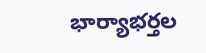భార్యాభర్తల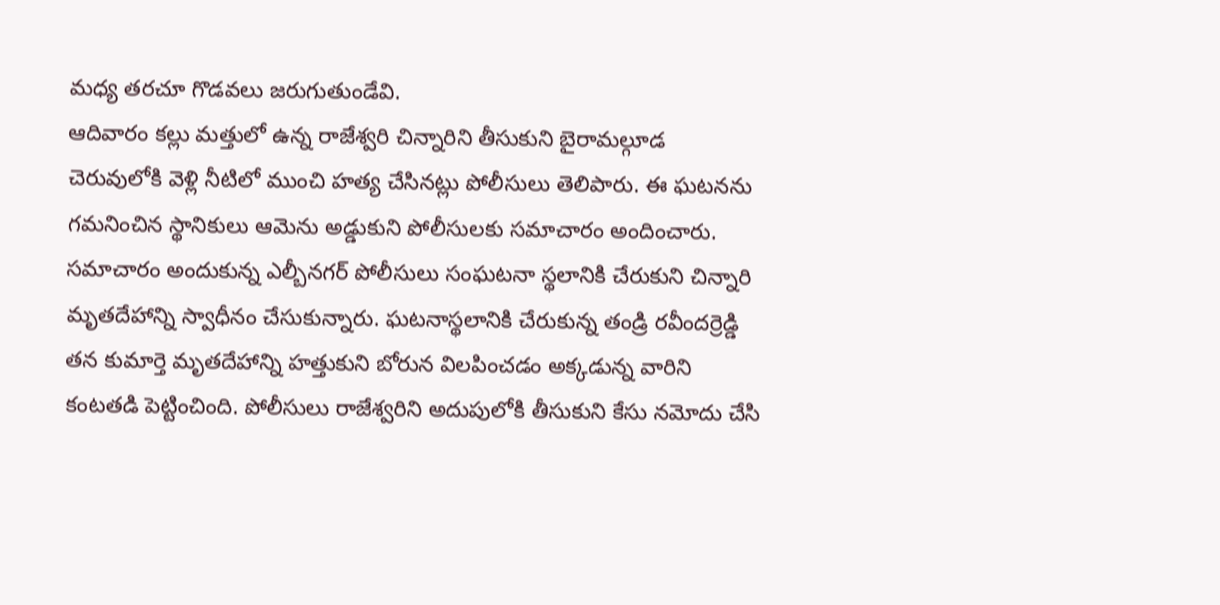మధ్య తరచూ గొడవలు జరుగుతుండేవి.
ఆదివారం కల్లు మత్తులో ఉన్న రాజేశ్వరి చిన్నారిని తీసుకుని బైరామల్గూడ చెరువులోకి వెళ్లి నీటిలో ముంచి హత్య చేసినట్లు పోలీసులు తెలిపారు. ఈ ఘటనను గమనించిన స్థానికులు ఆమెను అడ్డుకుని పోలీసులకు సమాచారం అందించారు.
సమాచారం అందుకున్న ఎల్బీనగర్ పోలీసులు సంఘటనా స్థలానికి చేరుకుని చిన్నారి మృతదేహాన్ని స్వాధీనం చేసుకున్నారు. ఘటనాస్థలానికి చేరుకున్న తండ్రి రవీందర్రెడ్డి తన కుమార్తె మృతదేహాన్ని హత్తుకుని బోరున విలపించడం అక్కడున్న వారిని కంటతడి పెట్టించింది. పోలీసులు రాజేశ్వరిని అదుపులోకి తీసుకుని కేసు నమోదు చేసి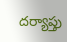దర్యాప్తు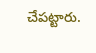చేపట్టారు.